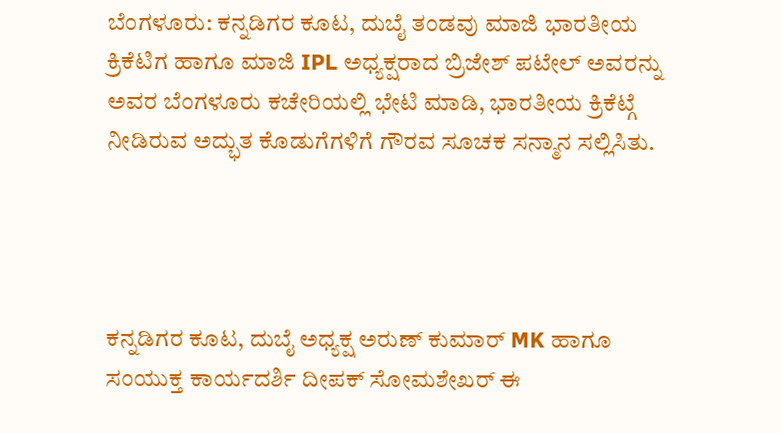ಬೆಂಗಳೂರು: ಕನ್ನಡಿಗರ ಕೂಟ, ದುಬೈ ತಂಡವು ಮಾಜಿ ಭಾರತೀಯ ಕ್ರಿಕೆಟಿಗ ಹಾಗೂ ಮಾಜಿ IPL ಅಧ್ಯಕ್ಷರಾದ ಬ್ರಿಜೇಶ್ ಪಟೇಲ್ ಅವರನ್ನು ಅವರ ಬೆಂಗಳೂರು ಕಚೇರಿಯಲ್ಲಿ ಭೇಟಿ ಮಾಡಿ, ಭಾರತೀಯ ಕ್ರಿಕೆಟ್ಗೆ ನೀಡಿರುವ ಅದ್ಭುತ ಕೊಡುಗೆಗಳಿಗೆ ಗೌರವ ಸೂಚಕ ಸನ್ಮಾನ ಸಲ್ಲಿಸಿತು.




ಕನ್ನಡಿಗರ ಕೂಟ, ದುಬೈ ಅಧ್ಯಕ್ಷ ಅರುಣ್ ಕುಮಾರ್ MK ಹಾಗೂ ಸಂಯುಕ್ತ ಕಾರ್ಯದರ್ಶಿ ದೀಪಕ್ ಸೋಮಶೇಖರ್ ಈ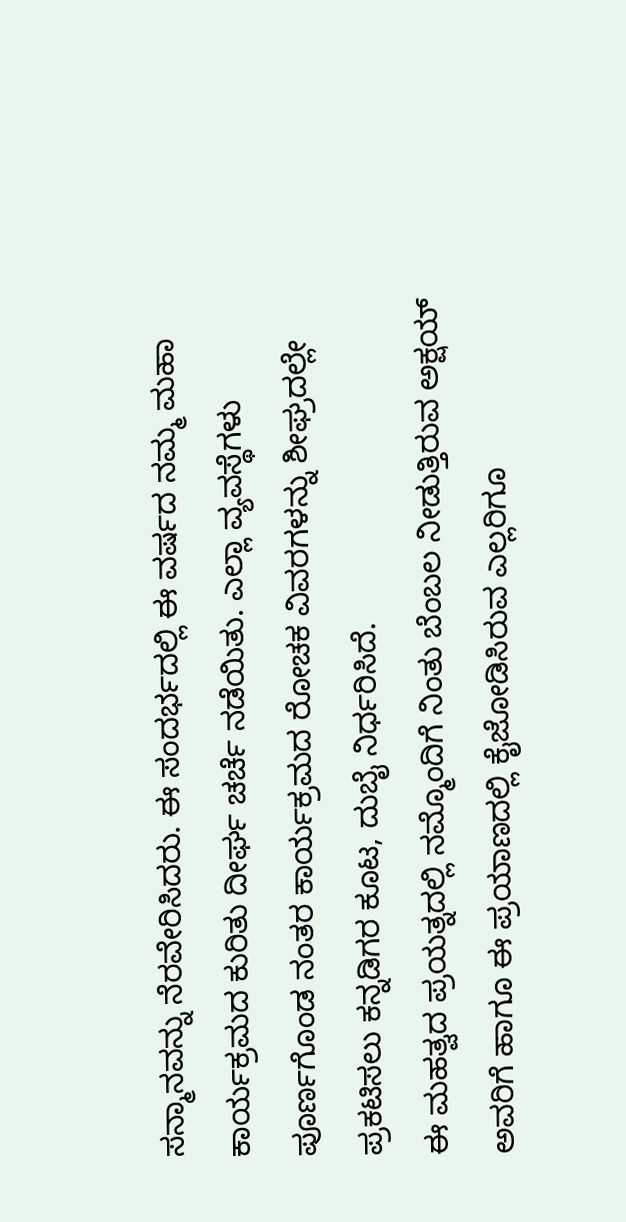ಸನ್ಮಾನವನ್ನು ನೆರವೇರಿಸಿದರು. ಈ ಸಂದರ್ಭದಲ್ಲಿ ಈ ವರ್ಷದ ನಮ್ಮ ಮಹಾ ಕಾರ್ಯಕ್ರಮದ ಕುರಿತು ದೀರ್ಘ ಚರ್ಚೆ ನಡೆಯಿತು. ಎಲ್ಲಾ ವ್ಯವಸ್ಥೆಗಳು ಪೂರ್ಣಗೊಂಡ ನಂತರ ಕಾರ್ಯಕ್ರಮದ ರೋಚಕ ವಿವರಗಳನ್ನು ಶೀಘ್ರದಲ್ಲೇ ಪ್ರಕಟಿಸಲು ಕನ್ನಡಿಗರ ಕೂಟ, ದುಬೈ ನಿರ್ಧರಿಸಿದೆ.
ಈ ಮಹತ್ವದ ಪ್ರಯತ್ನದಲ್ಲಿ ನಮ್ಮೊಂದಿಗೆ ನಿಂತು ಬೆಂಬಲ ನೀಡುತ್ತಿರುವ ಅಕ್ಷಯ್ ಅವರಿಗೆ ಹಾಗೂ ಈ ಪ್ರಯಾಣದಲ್ಲಿ ಕೈಜೋಡಿಸಿರುವ ಎಲ್ಲರಿಗೂ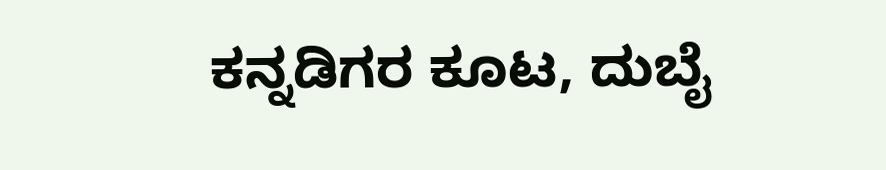ಕನ್ನಡಿಗರ ಕೂಟ, ದುಬೈ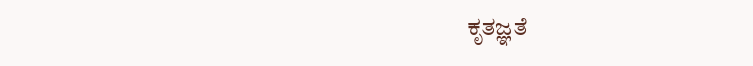ಕೃತಜ್ಞತೆ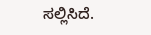ಸಲ್ಲಿಸಿದೆ.